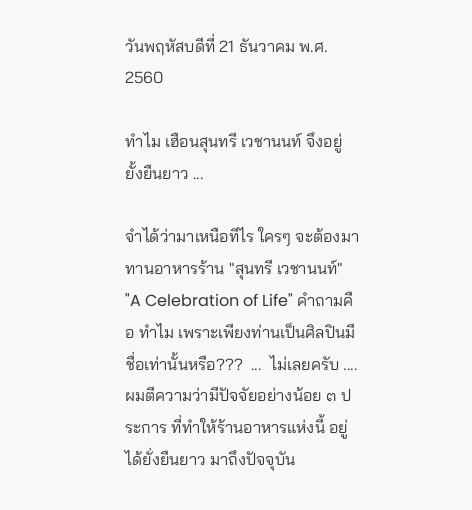วันพฤหัสบดีที่ 21 ธันวาคม พ.ศ. 2560

ทำไม เฮือนสุนทรี เวชานนท์ จึงอยู่ยั้งยืนยาว ...

จำได้ว่ามาเหนือทีไร ใครๆ จะต้องมาทานอาหารร้าน "สุนทรี เวชานนท์" "A Celebration of Life" คำถามคือ ทำไม เพราะเพียงท่านเป็นศิลปินมีชื่อเท่านั้นหรือ???  ...  ไม่เลยครับ .... ผมตีความว่ามีปัจจัยอย่างน้อย ๓ ประการ ที่ทำให้ร้านอาหารแห่งนี้ อยู่ได้ยั่งยืนยาว มาถึงปัจจุบัน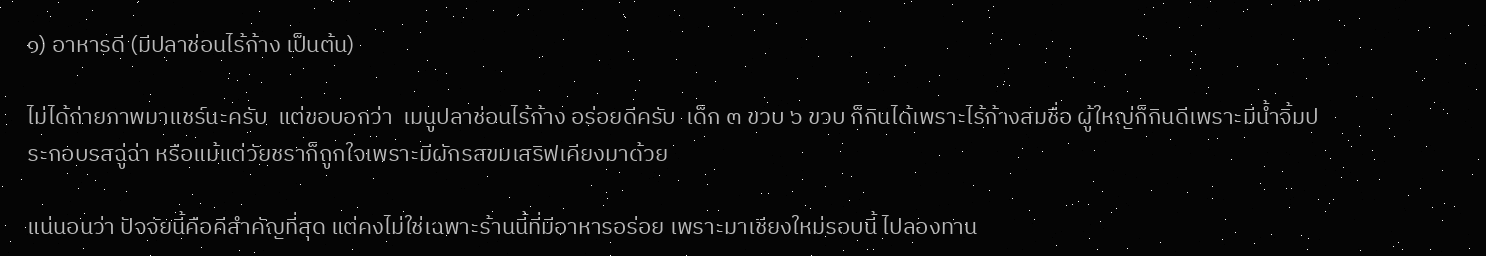๑) อาหารดี (มีปลาช่อนไร้ก้าง เป็นต้น)

ไม่ได้ถ่ายภาพมาแชร์นะครับ  แต่ขอบอกว่า  เมนูปลาช่อนไร้ก้าง อร่อยดีครับ  เด็ก ๓ ขวบ ๖ ขวบ ก็กินได้เพราะไร้ก้างสมชื่อ ผู้ใหญ่ก็กินดีเพราะมีน้ำจิ้มประกอบรสฉู่ฉ่า หรือแม้แต่วัยชราก็ถูกใจเพราะมีผักรสขมเสริฟเคียงมาด้วย

แน่นอนว่า ปัจจัยนี้คือคีสำคัญที่สุด แต่คงไม่ใช่เฉพาะร้านนี้ที่มีอาหารอร่อย เพราะมาเชียงใหม่รอบนี้ ไปลองทาน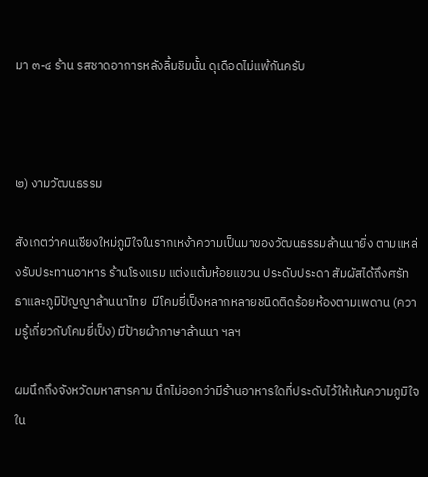มา ๓-๔ ร้าน รสชาดอาการหลังลิ้มชิมนั้น ดุเดือดไม่แพ้กันครับ



๒) งามวัฒนธรรม

สังเกตว่าคนเชียงใหม่ภูมิใจในรากเหง้าความเป็นมาของวัฒนธรรมล้านนายิ่ง ตามแหล่งรับประทานอาหาร ร้านโรงแรม แต่งแต้มห้อยแขวน ประดับประดา สัมผัสได้ถึงศรัทธาและภูมิปัญญาล้านนาไทย  มีโคมยี่เป็งหลากหลายชนิดติดร้อยห้องตามเพดาน (ความรู้เกี่ยวกับโคมยี่เป็ง) มีป้ายผ้าภาษาล้านนา ฯลฯ

ผมนึกถึงจังหวัดมหาสารคาม นึกไม่ออกว่ามีร้านอาหารใดที่ประดับไว้ให้เห้นความภูมิใจใน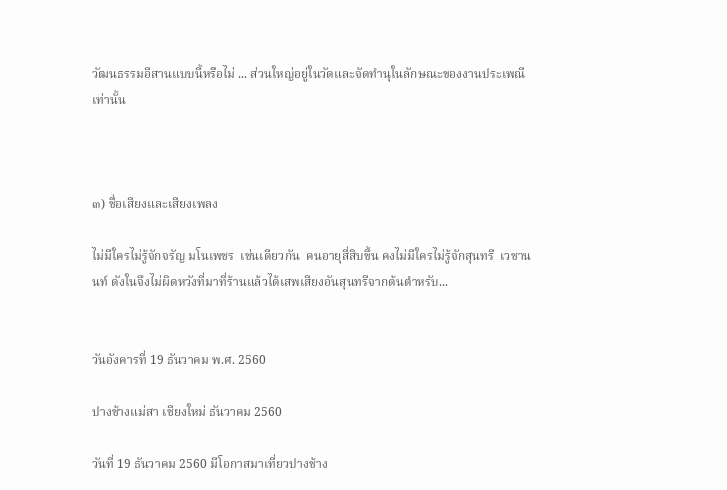วัฒนธรรมอีสานแบบนี้หรือไม่ ... ส่วนใหญ่อยู่ในวัดและจัดทำนุในลักษณะของงานประเพณีเท่านั้น



๓) ชื่อเสียงและเสียงเพลง

ไม่มีใครไม่รู้จักจรัญ มโนเพชร  เช่นเดียวกัน  คนอายุสี่สิบขึ้น คงไม่มีใครไม่รู้จักสุนทรี  เวชานนท์ ดังในจึงไม่ผิดหวังที่มาที่ร้านแล้วได้เสพเสียงอันสุนทรีจากต้นตำหรับ...


วันอังคารที่ 19 ธันวาคม พ.ศ. 2560

ปางช้างแม่สา เชียงใหม่ ธันวาคม 2560

วันที่ 19 ธันวาคม 2560 มีโอกาสมาเที่ยวปางช้าง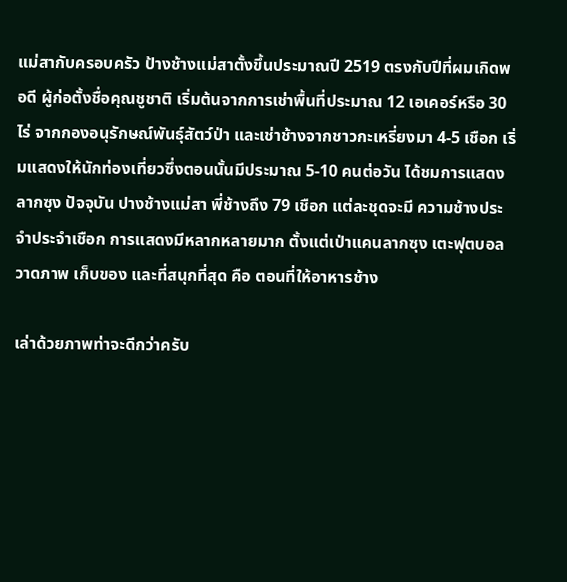แม่สากับครอบครัว ป้างช้างแม่สาตั้งขึ้นประมาณปี 2519 ตรงกับปีที่ผมเกิดพอดี ผู้ก่อตั้งชื่อคุณชูชาติ เริ่มต้นจากการเช่าพื้นที่ประมาณ 12 เอเคอร์หรือ 30 ไร่ จากกองอนุรักษณ์พันธุ์สัตว์ป่า และเช่าช้างจากชาวกะเหรี่ยงมา 4-5 เชือก เริ่มแสดงให้นักท่องเที่ยวซึ่งตอนนั้นมีประมาณ 5-10 คนต่อวัน ได้ชมการแสดงลากซุง ปัจจุบัน ปางช้างแม่สา พี่ช้างถึง 79 เชือก แต่ละชุดจะมี ความช้างประจำประจำเชือก การแสดงมีหลากหลายมาก ตั้งแต่เป่าแคนลากซุง เตะฟุตบอล วาดภาพ เก็บของ และที่สนุกที่สุด คือ ตอนที่ให้อาหารช้าง

เล่าด้วยภาพท่าจะดีกว่าครับ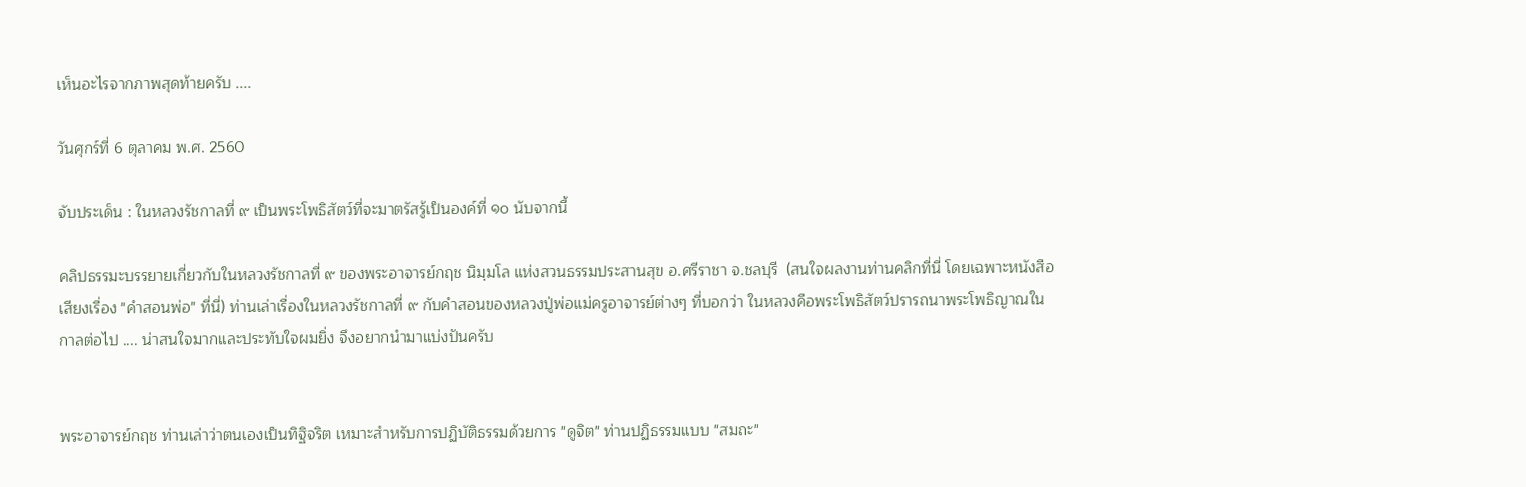เห็นอะไรจากภาพสุดท้ายครับ ....

วันศุกร์ที่ 6 ตุลาคม พ.ศ. 2560

จับประเด็น : ในหลวงรัชกาลที่ ๙ เป็นพระโพธิสัตว์ที่จะมาตรัสรู้เป็นองค์ที่ ๑๐ นับจากนี้

คลิปธรรมะบรรยายเกี่ยวกับในหลวงรัชกาลที่ ๙ ของพระอาจารย์กฤช นิมฺมโล แห่งสวนธรรมประสานสุข อ.ศรีราชา จ.ชลบุรี  (สนใจผลงานท่านคลิกที่นี่ โดยเฉพาะหนังสือเสียงเรื่อง "คำสอนพ่อ" ที่นี่) ท่านเล่าเรื่องในหลวงรัชกาลที่ ๙ กับคำสอนของหลวงปู่พ่อแม่ครูอาจารย์ต่างๆ ที่บอกว่า ในหลวงคือพระโพธิสัตว์ปรารถนาพระโพธิญาณในกาลต่อไป .... น่าสนใจมากและประทับใจผมยิ่ง จึงอยากนำมาแบ่งปันครับ


พระอาจารย์กฤช ท่านเล่าว่าตนเองเป็นทิฐิจริต เหมาะสำหรับการปฏิบัติธรรมด้วยการ "ดูจิต" ท่านปฏิธรรมแบบ "สมถะ"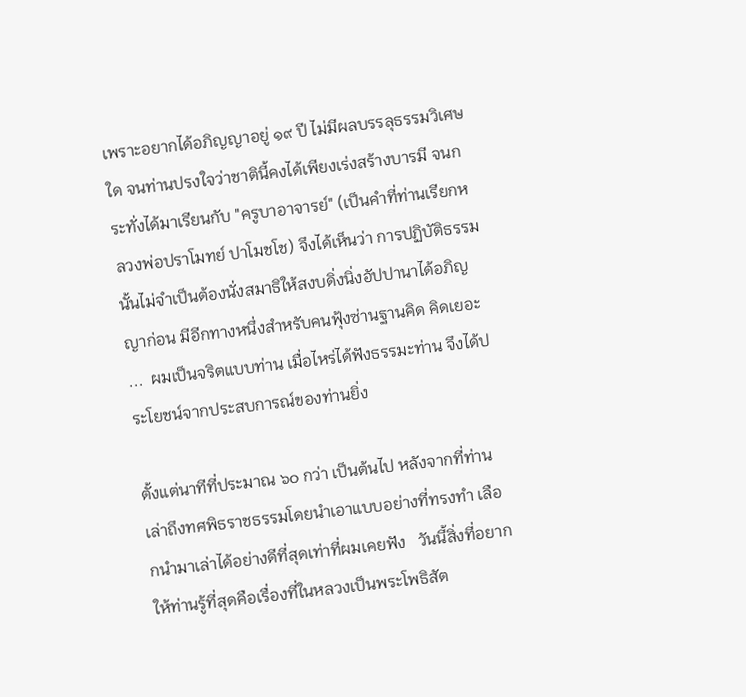เพราะอยากได้อภิญญาอยู่ ๑๙ ปี ไม่มีผลบรรลุธรรมวิเศษใด จนท่านปรงใจว่าชาตินี้คงได้เพียงเร่งสร้างบารมี จนกระทั่งได้มาเรียนกับ "ครูบาอาจารย์" (เป็นคำที่ท่านเรียกหลวงพ่อปราโมทย์ ปาโมชโช) จึงได้เห็นว่า การปฏิบัติธรรมนั้นไม่จำเป็นต้องนั่งสมาธิให้สงบดิ่งนิ่งอัปปานาได้อภิญญาก่อน มีอีกทางหนึ่งสำหรับคนฟุ้งซ่านฐานคิด คิดเยอะ ...  ผมเป็นจริตแบบท่าน เมื่อไหร่ได้ฟังธรรมะท่าน จึงได้ประโยชน์จากประสบการณ์ของท่านยิ่ง

ตั้งแต่นาทีที่ประมาณ ๖๐ กว่า เป็นต้นไป หลังจากที่ท่านเล่าถึงทศพิธราชธรรมโดยนำเอาแบบอย่างที่ทรงทำ เลือกนำมาเล่าได้อย่างดีที่สุดเท่าที่ผมเคยฟัง   วันนี้สิ่งที่อยากให้ท่านรู้ที่สุดคือเรื่องที่ในหลวงเป็นพระโพธิสัต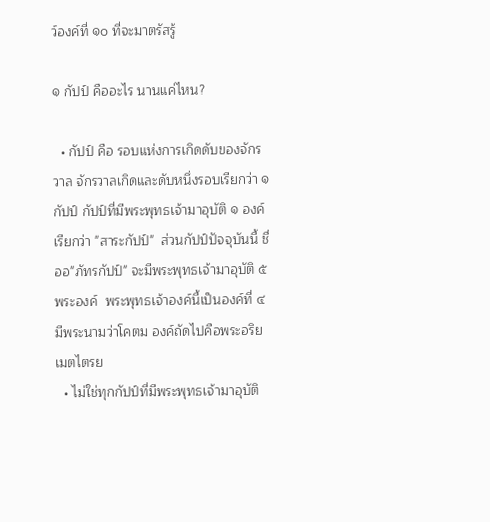ว์องค์ที่ ๑๐ ที่จะมาตรัสรู้

๑ กัปป์ คืออะไร นานแค่ไหน?

  • กัปป์ คือ รอบแห่งการเกิดดับของจักรวาล จักรวาลเกิดและดับหนึ่งรอบเรียกว่า ๑ กัปป์ กัปป์ที่มีพระพุทธเจ้ามาอุบัติ ๑ องค์เรียกว่า "สาระกัปป์"  ส่วนกัปป์ปัจจุบันนี้ ชื่ออ"ภัทรกัปป์" จะมีพระพุทธเจ้ามาอุบัติ ๕ พระองค์  พระพุทธเจ้าองค์นี้เป็นองค์ที่ ๔ มีพระนามว่าโคตม องค์ถัดไปคือพระอริยเมตไตรย
  • ไม่ใช่ทุกกัปป์ที่มีพระพุทธเจ้ามาอุบัติ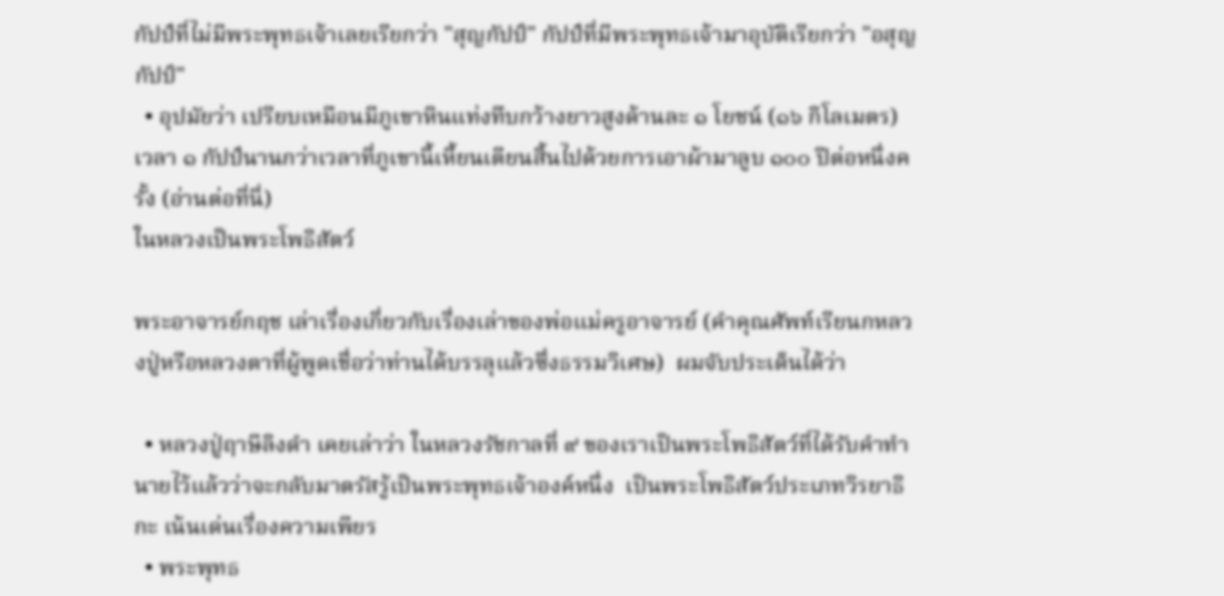กัปป์ที่ไม่มีพระพุทธเจ้าเลยเรียกว่า "สุญกัปป์" กัปป์ที่มีพระพุทธเจ้ามาอุบัติเรียกว่า "อสุญกัปป์"
  • อุปมัยว่า เปรียบเหมือนมีภูเขาหินแท่งทึบกว้างยาวสูงด้านละ ๑ โยชน์ (๑๖ กิโลเมตร) เวลา ๑ กัปป์นานกว่าเวลาที่ภูเขานี้เหี้ยนเตียนสิ้นไปด้วยการเอาผ้ามาลูบ ๑๐๐ ปีต่อหนึ่งครั้ง (อ่านต่อที่นี่)
ในหลวงเป็นพระโพธิสัตว์

พระอาจารย์กฤช เล่าเรื่องเกี่ยวกับเรื่องเล่าของพ่อแม่ครูอาจารย์ (คำคุณศัพท์เรียนกหลวงปู่หรือหลวงตาที่ผู้พูดเชื่อว่าท่านได้บรรลุแล้วซึ่งธรรมวิเศษ)  ผมจับประเด็นได้ว่า

  • หลวงปู่ฤาษีลิงดำ เคยเล่าว่า ในหลวงรัชกาลที่ ๙ ของเราเป็นพระโพธิสัตว์ที่ได้รับคำทำนายไว้แล้วว่าจะกลับมาตรัสรู้เป็นพระพุทธเจ้าองค์หนึ่ง  เป็นพระโพธิสัตว์ประเภทวิรยาธิกะ เน้นเด่นเรื่องความเพียร
  • พระพุทธ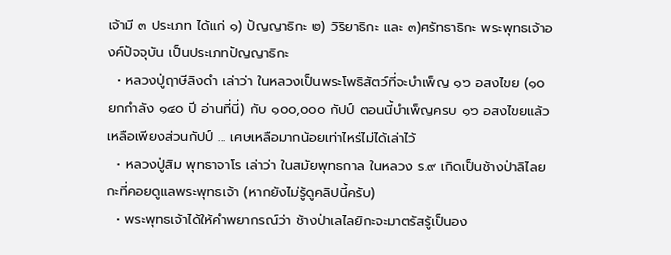เจ้ามี ๓ ประเภท ได้แก่ ๑) ปัญญาธิกะ ๒) วิริยาธิกะ และ ๓)ศรัทธาธิกะ พระพุทธเจ้าองค์ปัจจุบัน เป็นประเภทปัญญาธิกะ
  • หลวงปู่ฤาษีลิงดำ เล่าว่า ในหลวงเป็นพระโพธิสัตว์ที่จะบำเพ็ญ ๑๖ อสงไขย (๑๐ ยกกำลัง ๑๔๐ ปี อ่านที่นี่) กับ ๑๐๐,๐๐๐ กัปป์ ตอนนี้บำเพ็ญครบ ๑๖ อสงไขยแล้ว เหลือเพียงส่วนกัปป์ ... เศษเหลือมากน้อยเท่าไหร่ไม่ได้เล่าไว้
  • หลวงปู่สิม พุทธาจาโร เล่าว่า ในสมัยพุทธกาล ในหลวง ร.๙ เกิดเป็นช้างป่าลิไลยกะที่คอยดูแลพระพุทธเจ้า (หากยังไม่รู้ดูคลิปนี้ครับ)
  • พระพุทธเจ้าได้ให้คำพยากรณ์ว่า ช้างป่าเลไลยิกะจะมาตรัสรู้เป็นอง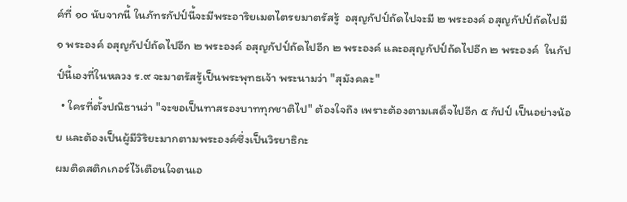ค์ที่ ๑๐ นับจากนี้ ในภัทรกัปป์นี้จะมีพระอาริยเมตไตรยมาตรัสรู้  อสุญกัปป์ถัดไปจะมี ๒ พระองค์ อสุญกัปป์ถัดไปมี ๑ พระองค์ อสุญกัปป์ถัดไปอีก ๒ พระองค์ อสุญกัปป์ถัดไปอีก ๒ พระองค์ และอสุญกัปป์ถัดไปอีก ๒ พระองค์  ในกัปป์นี้เองที่ในหลวง ร.๙ จะมาตรัสรู้เป็นพระพุทธเจ้า พระนามว่า "สุมังคละ"
  • ใครที่ตั้งปณิธานว่า "จะขอเป็นทาสรองบาททุกชาติไป" ต้องใจถึง เพราะต้องตามเสด็จไปอีก ๕ กัปป์ เป็นอย่างน้อย และต้องเป็นผู้มีวิริยะมากตามพระองค์ซึ่งเป็นวิรยาธิกะ
ผมติดสติกเกอร์ไว้เตือนใจตนเอ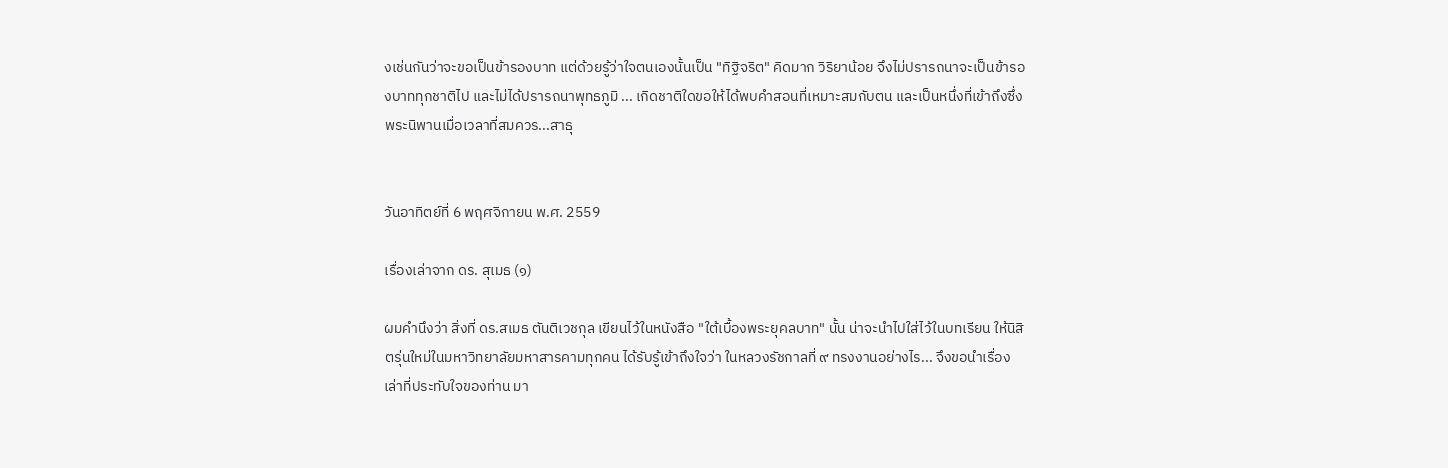งเช่นกันว่าจะขอเป็นข้ารองบาท แต่ด้วยรู้ว่าใจตนเองนั้นเป็น "ทิฐิจริต" คิดมาก วิริยาน้อย จึงไม่ปรารถนาจะเป็นข้ารองบาททุกชาติไป และไม่ได้ปรารถนาพุทธภูมิ ... เกิดชาติใดขอให้ได้พบคำสอนที่เหมาะสมกับตน และเป็นหนึ่งที่เข้าถึงซึ่งพระนิพานเมื่อเวลาที่สมควร...สาธุ


วันอาทิตย์ที่ 6 พฤศจิกายน พ.ศ. 2559

เรื่องเล่าจาก ดร. สุเมธ (๑)

ผมคำนึงว่า สิ่งที่ ดร.สเมธ ตันติเวชกุล เขียนไว้ในหนังสือ "ใต้เบื้องพระยุคลบาท" นั้น น่าจะนำไปใส่ไว้ในบทเรียน ให้นิสิตรุ่นใหม่ในมหาวิทยาลัยมหาสารคามทุกคน ได้รับรู้เข้าถึงใจว่า ในหลวงรัชกาลที่ ๙ ทรงงานอย่างไร... จึงขอนำเรื่องเล่าที่ประทับใจของท่าน มา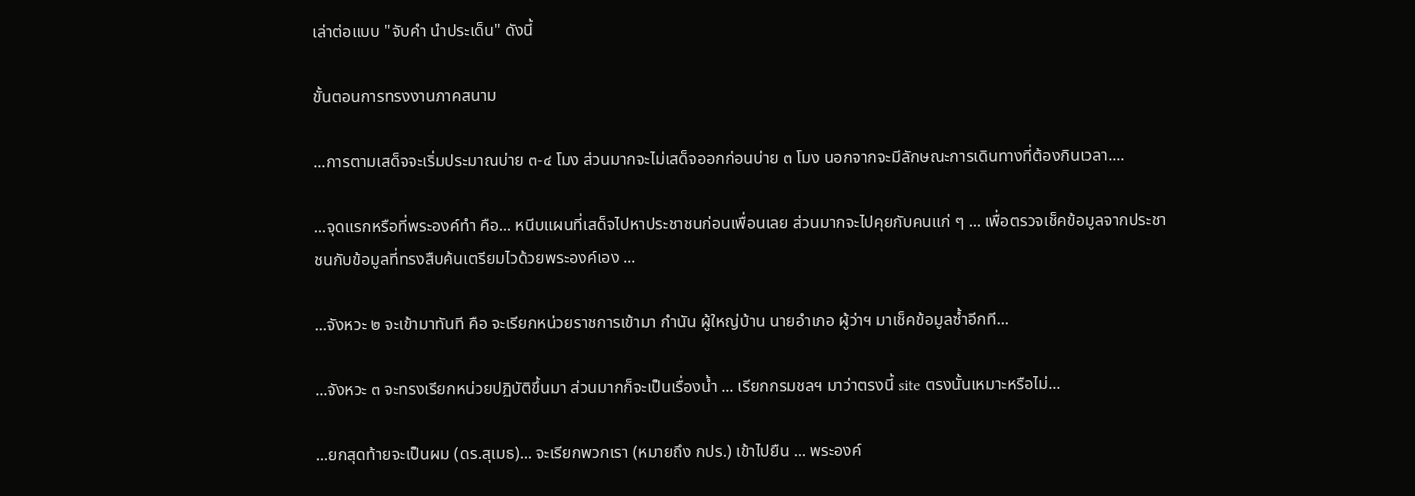เล่าต่อแบบ "จับคำ นำประเด็น" ดังนี้

ขั้นตอนการทรงงานภาคสนาม

...การตามเสด็จจะเริ่มประมาณบ่าย ๓-๔ โมง ส่วนมากจะไม่เสด็จออกก่อนบ่าย ๓ โมง นอกจากจะมีลักษณะการเดินทางที่ต้องกินเวลา....

...จุดแรกหรือที่พระองค์ทำ คือ... หนีบแผนที่เสด็จไปหาประชาชนก่อนเพื่อนเลย ส่วนมากจะไปคุยกับคนแก่ ๆ ... เพื่อตรวจเช็คข้อมูลจากประชาชนกับข้อมูลที่ทรงสืบค้นเตรียมไวด้วยพระองค์เอง ...

...จังหวะ ๒ จะเข้ามาทันที คือ จะเรียกหน่วยราชการเข้ามา กำนัน ผู้ใหญ่บ้าน นายอำเภอ ผู้ว่าฯ มาเช็คข้อมูลซ้ำอีกที...

...จังหวะ ๓ จะทรงเรียกหน่วยปฏิบัติขึ้นมา ส่วนมากก็จะเป็นเรื่องน้ำ ... เรียกกรมชลฯ มาว่าตรงนี้ site ตรงนั้นเหมาะหรือไม่...

...ยกสุดท้ายจะเป็นผม (ดร.สุเมธ)... จะเรียกพวกเรา (หมายถึง กปร.) เข้าไปยืน ... พระองค์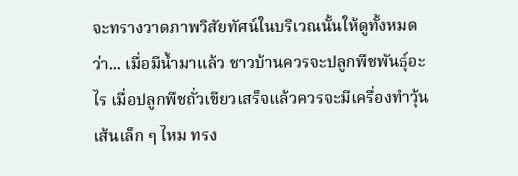จะทรางวาดภาพวิสัยทัศน์ในบริเวณนั้นให้ดูทั้งหมดว่า... เมื่อมีน้ำมาแล้ว ชาวบ้านควรจะปลูกพืชพันธุ์อะไร เมื่อปลูกพืชถั่วเขียวเสร็จแล้วควรจะมีเครื่องทำวุ้นเส้นเล็ก ๆ ไหม ทรง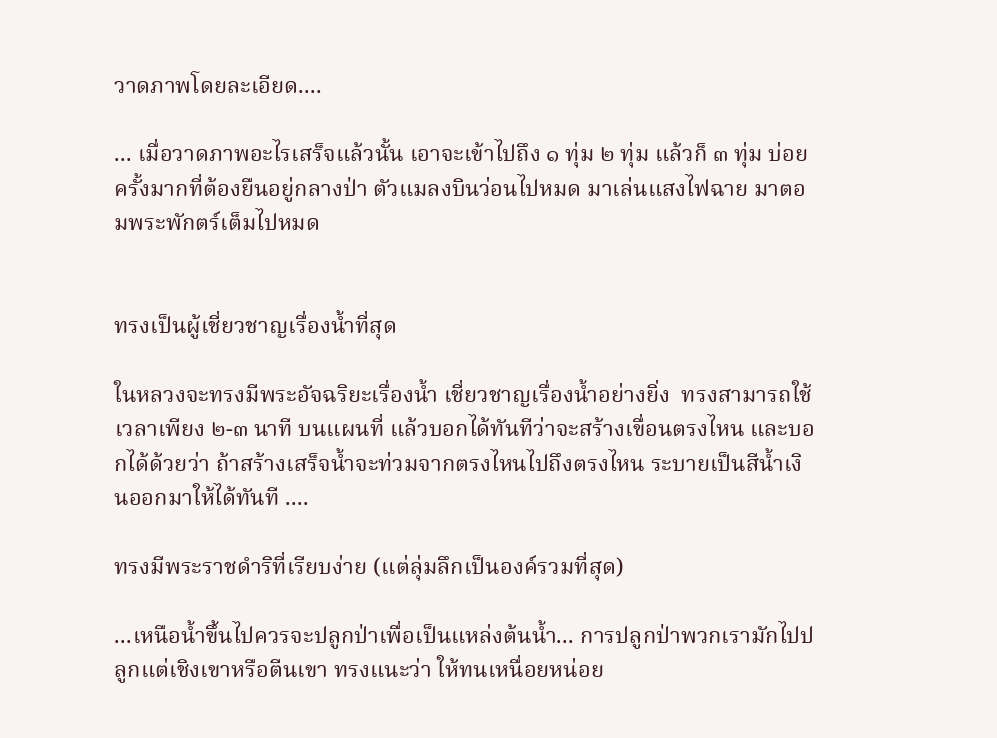วาดภาพโดยละเอียด....

... เมื่อวาดภาพอะไรเสร็จแล้วนั้น เอาจะเข้าไปถึง ๑ ทุ่ม ๒ ทุ่ม แล้วก็ ๓ ทุ่ม บ่อยครั้งมากที่ต้องยืนอยู่กลางป่า ตัวแมลงบินว่อนไปหมด มาเล่นแสงไฟฉาย มาตอมพระพักตร์เต็มไปหมด


ทรงเป็นผู้เชี่ยวชาญเรื่องน้ำที่สุด

ในหลวงจะทรงมีพระอัจฉริยะเรื่องน้ำ เชี่ยวชาญเรื่องน้ำอย่างยิ่ง  ทรงสามารถใช้เวลาเพียง ๒-๓ นาที บนแผนที่ แล้วบอกได้ทันทีว่าจะสร้างเขื่อนตรงไหน และบอกได้ด้วยว่า ถ้าสร้างเสร็จน้ำจะท่วมจากตรงไหนไปถึงตรงไหน ระบายเป็นสีน้ำเงินออกมาให้ได้ทันที ....

ทรงมีพระราชดำริที่เรียบง่าย (แต่ลุ่มลึกเป็นองค์รวมที่สุด)

...เหนือน้ำขึ้นไปควรจะปลูกป่าเพื่อเป็นแหล่งต้นน้ำ... การปลูกป่าพวกเรามักไปปลูกแต่เชิงเขาหรือตีนเขา ทรงแนะว่า ให้ทนเหนื่อยหน่อย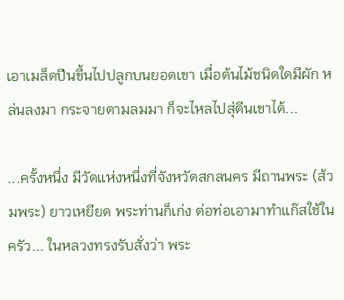เอาเมล็ดปีนขึ้นไปปลูกบนยอดเขา เมื่อต้นไม้ชนิดใดมีผัก หล่นลงมา กระจายตามลมมา ก็จะไหลไปสุ่ตีนเขาได้...

...ครั้งหนึ่ง มีวัดแห่งหนึ่งที่จังหวัดสกลนคร มีถานพระ (ส้วมพระ) ยาวเหยียด พระท่านก็เก่ง ต่อท่อเอามาทำแก๊สใช้ในครัว... ในหลวงทรงรับสั่งว่า พระ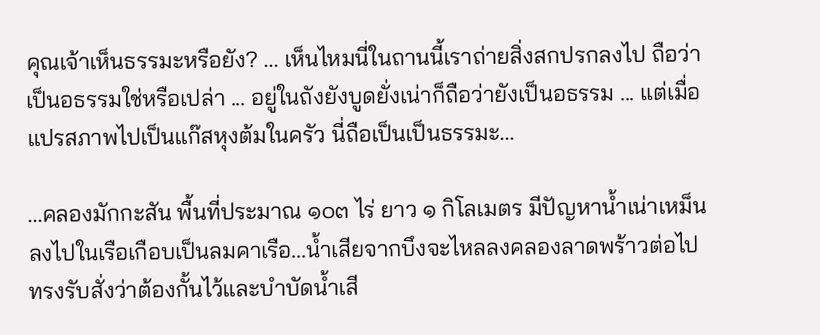คุณเจ้าเห็นธรรมะหรือยัง? ... เห็นไหมนี่ในถานนี้เราถ่ายสิ่งสกปรกลงไป ถือว่าเป็นอธรรมใช่หรือเปล่า ... อยู่ในถังยังบูดยั่งเน่าก็ถือว่ายังเป็นอธรรม ... แต่เมื่อแปรสภาพไปเป็นแก๊สหุงต้มในครัว นี่ถือเป็นเป็นธรรมะ...

...คลองมักกะสัน พื้นที่ประมาณ ๑๐๓ ไร่ ยาว ๑ กิโลเมตร มีปัญหาน้ำเน่าเหม็น ลงไปในเรือเกือบเป็นลมคาเรือ...น้ำเสียจากบึงจะไหลลงคลองลาดพร้าวต่อไป  ทรงรับสั่งว่าต้องกั้นไว้และบำบัดน้ำเสี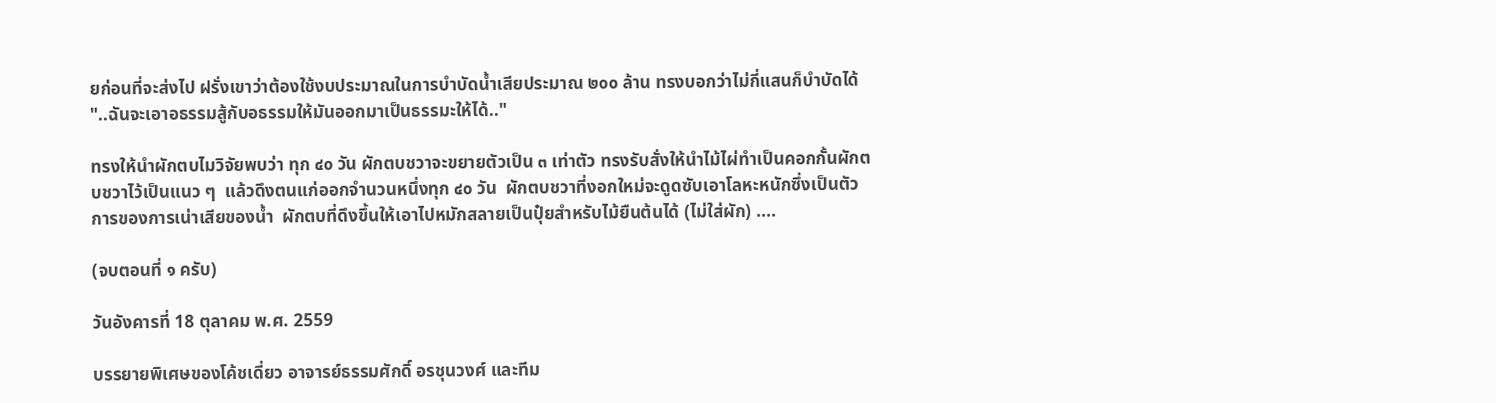ยก่อนที่จะส่งไป ฝรั่งเขาว่าต้องใช้งบประมาณในการบำบัดน้ำเสียประมาณ ๒๐๐ ล้าน ทรงบอกว่าไม่กี่แสนก็บำบัดได้ "..ฉันจะเอาอธรรมสู้กับอธรรมให้มันออกมาเป็นธรรมะให้ได้.."

ทรงให้นำผักตบไมวิจัยพบว่า ทุก ๔๐ วัน ผักตบชวาจะขยายตัวเป็น ๓ เท่าตัว ทรงรับสั่งให้นำไม้ไผ่ทำเป็นคอกกั้นผักตบชวาไว้เป็นแนว ๆ  แล้วดึงตนแก่ออกจำนวนหนึ่งทุก ๔๐ วัน  ผักตบชวาที่งอกใหม่จะดูดซับเอาโลหะหนักซึ่งเป็นตัวการของการเน่าเสียของน้ำ  ผักตบที่ดึงขึ้นให้เอาไปหมักสลายเป็นปุ๋ยสำหรับไม้ยืนต้นได้ (ไม่ใส่ผัก) ....

(จบตอนที่ ๑ ครับ)

วันอังคารที่ 18 ตุลาคม พ.ศ. 2559

บรรยายพิเศษของโค้ชเดี่ยว อาจารย์ธรรมศักดิ์ อรชุนวงศ์ และทีม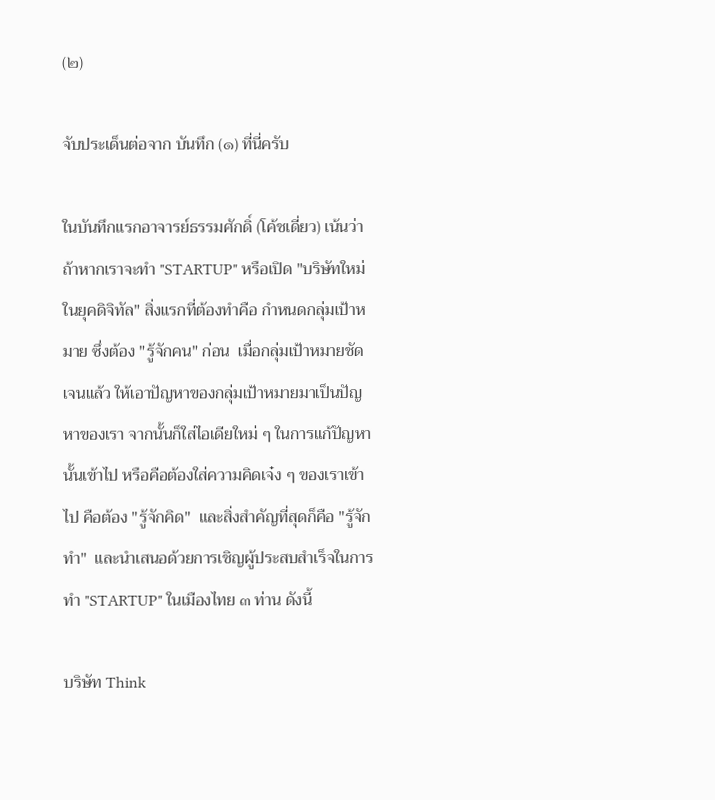(๒)

จับประเด็นต่อจาก บันทึก (๑) ที่นี่ครับ

ในบันทึกแรกอาจารย์ธรรมศักดิ์ (โค้ชเดี่ยว) เน้นว่า ถ้าหากเราจะทำ "STARTUP" หรือเปิด "บริษัทใหม่ในยุคดิจิทัล" สิ่งแรกที่ต้องทำคือ กำหนดกลุ่มเป้าหมาย ซึ่งต้อง "รู้จักคน" ก่อน  เมื่อกลุ่มเป้าหมายชัดเจนแล้ว ให้เอาปัญหาของกลุ่มเป้าหมายมาเป็นปัญหาของเรา จากนั้นก็ใส่ไอเดียใหม่ ๆ ในการแก้ปัญหานั้นเข้าไป หรือคือต้องใส่ความคิดเจ๋ง ๆ ของเราเข้าไป คือต้อง "รู้จักคิด"  และสิ่งสำคัญที่สุดก็คือ "รู้จักทำ"  และนำเสนอด้วยการเชิญผู้ประสบสำเร็จในการทำ "STARTUP" ในเมืองไทย ๓ ท่าน ดังนี้

บริษัท Think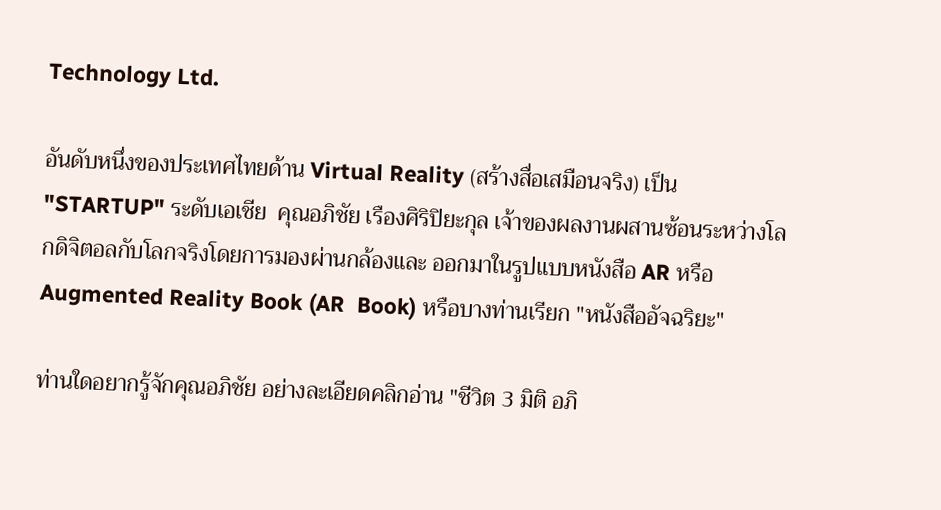Technology Ltd.

อันดับหนึ่งของประเทศไทยด้าน Virtual Reality (สร้างสื่อเสมือนจริง) เป็น "STARTUP" ระดับเอเชีย  คุณอภิชัย เรืองศิริปิยะกุล เจ้าของผลงานผสานซ้อนระหว่างโลกดิจิตอลกับโลกจริงโดยการมองผ่านกล้องและ ออกมาในรูปแบบหนังสือ AR หรือ  Augmented Reality Book (AR  Book) หรือบางท่านเรียก "หนังสืออัจฉริยะ"

ท่านใดอยากรู้จักคุณอภิชัย อย่างละเอียดคลิกอ่าน "ชีวิต 3 มิติ อภิ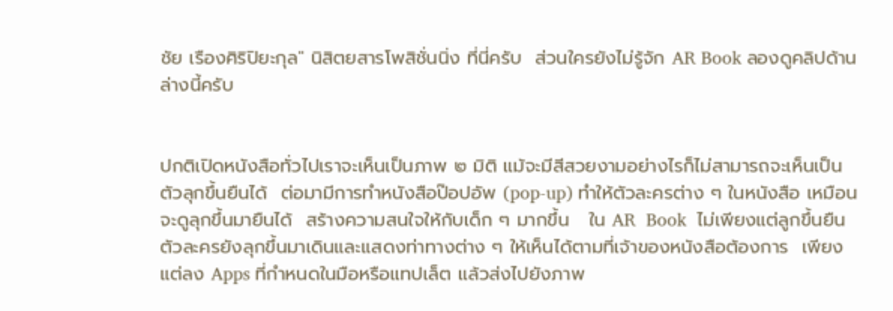ชัย เรืองศิริปิยะกุล" นิสิตยสารโพสิชั่นนิ่ง ที่นี่ครับ  ส่วนใครยังไม่รู้จัก AR Book ลองดูคลิปด้านล่างนี้ครับ


ปกติเปิดหนังสือทั่วไปเราจะเห็นเป็นภาพ ๒ มิติ แม้จะมีสีสวยงามอย่างไรก็ไม่สามารถจะเห็นเป็นตัวลุกขึ้นยืนได้  ต่อมามีการทำหนังสือป๊อปอัพ (pop-up) ทำให้ตัวละครต่าง ๆ ในหนังสือ เหมือนจะดูลุกขึ้นมายืนได้  สร้างความสนใจให้กับเด็ก ๆ มากขึ้น   ใน AR  Book  ไม่เพียงแต่ลูกขึ้นยืน ตัวละครยังลุกขึ้นมาเดินและแสดงท่าทางต่าง ๆ ให้เห็นได้ตามที่เจ้าของหนังสือต้องการ  เพียงแต่ลง Apps ที่กำหนดในมือหรือแทปเล็ต แล้วส่งไปยังภาพ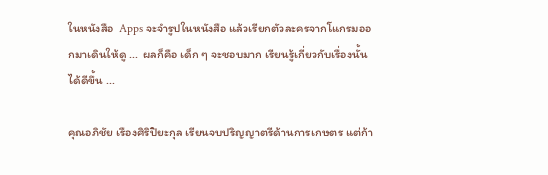ในหนังสือ  Apps จะจำรูปในหนังสือ แล้วเรียกตัวละครจากโแกรมออกมาเดินให้ดู ...  ผลก็คือ เด็ก ๆ จะชอบมาก เรียนรู้เกี่ยวกับเรื่องนั้นได้ดีขึ้น ...

คุณอภิชัย เรืองศิริปิยะกุล เรียนจบปริญญาตรีด้านการเกษตร แต่ก้า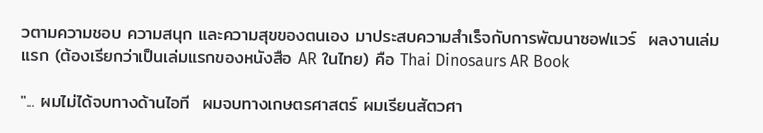วตามความชอบ ความสนุก และความสุขของตนเอง มาประสบความสำเร็จกับการพัฒนาซอฟแวร์  ผลงานเล่มแรก (ต้องเรียกว่าเป็นเล่มแรกของหนังสือ AR ในไทย) คือ Thai Dinosaurs AR Book

"... ผมไม่ได้จบทางด้านไอที  ผมจบทางเกษตรศาสตร์ ผมเรียนสัตวศา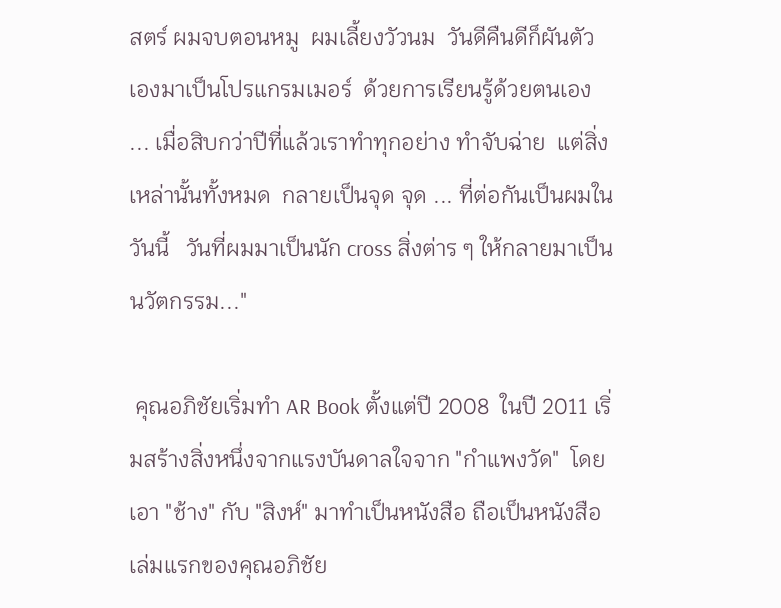สตร์ ผมจบตอนหมู  ผมเลี้ยงวัวนม  วันดีคืนดีก็ผันตัวเองมาเป็นโปรแกรมเมอร์  ด้วยการเรียนรู้ด้วยตนเอง ... เมื่อสิบกว่าปีที่แล้วเราทำทุกอย่าง ทำจับฉ่าย  แต่สิ่งเหล่านั้นทั้งหมด  กลายเป็นจุด จุด ... ที่ต่อกันเป็นผมในวันนี้   วันที่ผมมาเป็นนัก cross สิ่งต่าร ๆ ให้กลายมาเป็นนวัตกรรม..."

 คุณอภิชัยเริ่มทำ AR Book ตั้งแต่ปี 2008  ในปี 2011 เริ่มสร้างสิ่งหนึ่งจากแรงบันดาลใจจาก "กำแพงวัด"  โดยเอา "ช้าง" กับ "สิงห์" มาทำเป็นหนังสือ ถือเป็นหนังสือเล่มแรกของคุณอภิชัย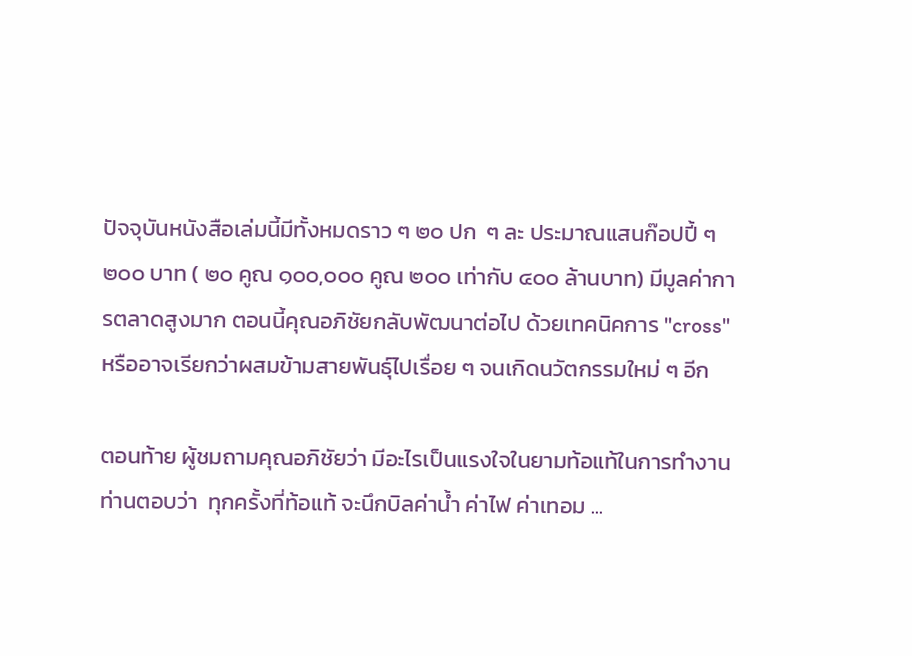ปัจจุบันหนังสือเล่มนี้มีทั้งหมดราว ๆ ๒๐ ปก  ๆ ละ ประมาณแสนก๊อปปี้ ๆ ๒๐๐ บาท ( ๒๐ คูณ ๑๐๐,๐๐๐ คูณ ๒๐๐ เท่ากับ ๔๐๐ ล้านบาท) มีมูลค่าการตลาดสูงมาก ตอนนี้คุณอภิชัยกลับพัฒนาต่อไป ด้วยเทคนิคการ "cross" หรืออาจเรียกว่าผสมข้ามสายพันธุ์ไปเรื่อย ๆ จนเกิดนวัตกรรมใหม่ ๆ อีก

ตอนท้าย ผู้ชมถามคุณอภิชัยว่า มีอะไรเป็นแรงใจในยามท้อแท้ในการทำงาน  ท่านตอบว่า  ทุกครั้งที่ท้อแท้ จะนึกบิลค่าน้ำ ค่าไฟ ค่าเทอม ...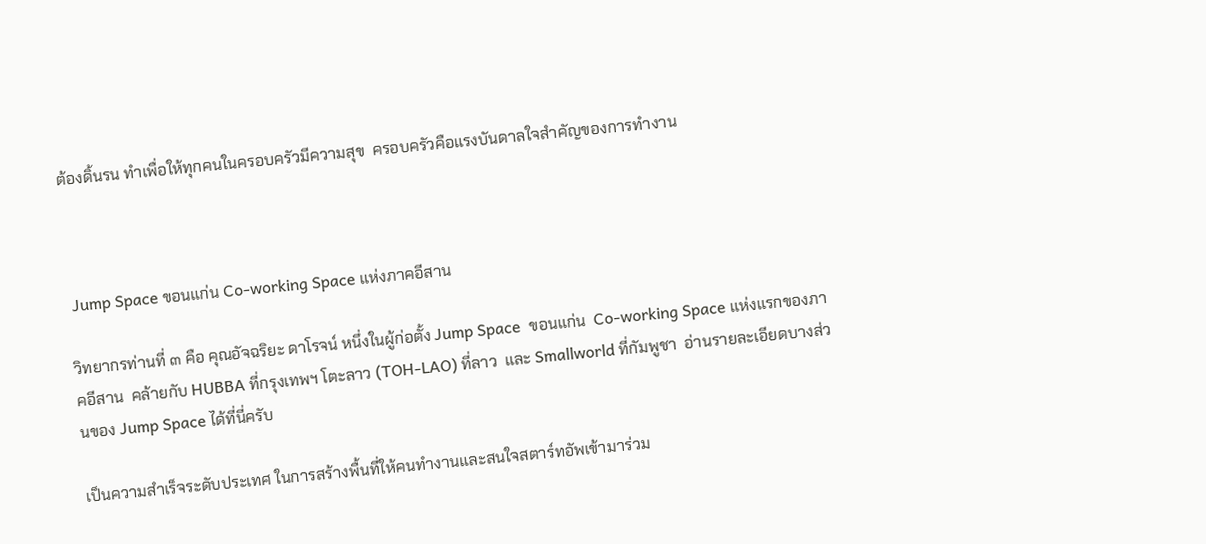ต้องดิ้นรน ทำเพื่อให้ทุกคนในครอบครัวมีความสุข  ครอบครัวคือแรงบันดาลใจสำคัญของการทำงาน



 Jump Space ขอนแก่น Co-working Space แห่งภาคอีสาน

วิทยากรท่านที่ ๓ คือ คุณอัจฉริยะ ดาโรจน์ หนึ่งในผู้ก่อตั้ง Jump Space  ขอนแก่น  Co-working Space แห่งแรกของภาคอีสาน  คล้ายกับ HUBBA ที่กรุงเทพฯ โตะลาว (TOH-LAO) ที่ลาว  และ Smallworld ที่กัมพูชา  อ่านรายละเอียดบางส่วนของ Jump Space ได้ที่นี่ครับ

เป็นความสำเร็จระดับประเทศ ในการสร้างพื้นที่ให้คนทำงานและสนใจสตาร์ทอัพเข้ามาร่วม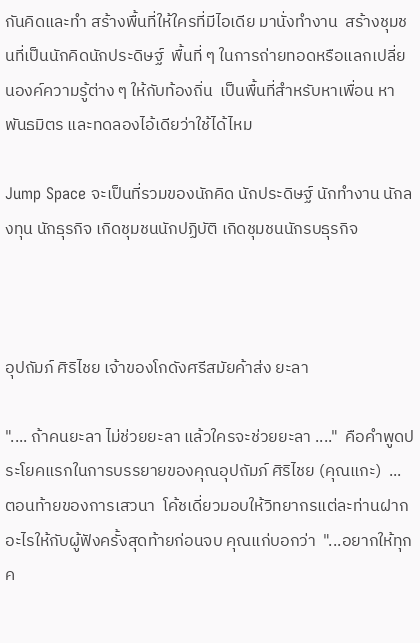กันคิดและทำ สร้างพื้นที่ให้ใครที่มีไอเดีย มานั่งทำงาน  สร้างชุมชนที่เป็นนักคิดนักประดิษฐ์  พื้นที่ ๆ ในการถ่ายทอดหรือแลกเปลี่ยนองค์ความรู้ต่าง ๆ ให้กับท้องถิ่น  เป็นพื้นที่สำหรับหาเพื่อน หาพันธมิตร และทดลองไอ้เดียว่าใช้ได้ไหม

Jump Space จะเป็นที่รวมของนักคิด นักประดิษฐ์ นักทำงาน นักลงทุน นักธุรกิจ เกิดชุมชนนักปฏิบัติ เกิดชุมชนนักรบธุรกิจ



อุปถัมภ์ ศิริไชย เจ้าของโกดังศรีสมัยค้าส่ง ยะลา

".... ถ้าคนยะลา ไม่ช่วยยะลา แล้วใครจะช่วยยะลา ...."  คือคำพูดประโยคแรกในการบรรยายของคุณอุปถัมภ์ ศิริไชย (คุณแกะ)  ...  ตอนท้ายของการเสวนา  โค้ชเดี่ยวมอบให้วิทยากรแต่ละท่านฝากอะไรให้กับผู้ฟังครั้งสุดท้ายก่อนจบ คุณแก่บอกว่า  "...อยากให้ทุกค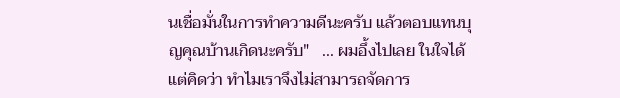นเชื่อมั่นในการทำความดีนะครับ แล้วตอบแทนบุญคุณบ้านเกิดนะครับ"   ... ผมอึ้งไปเลย ในใจได้แต่คิดว่า ทำไมเราจึงไม่สามารถจัดการ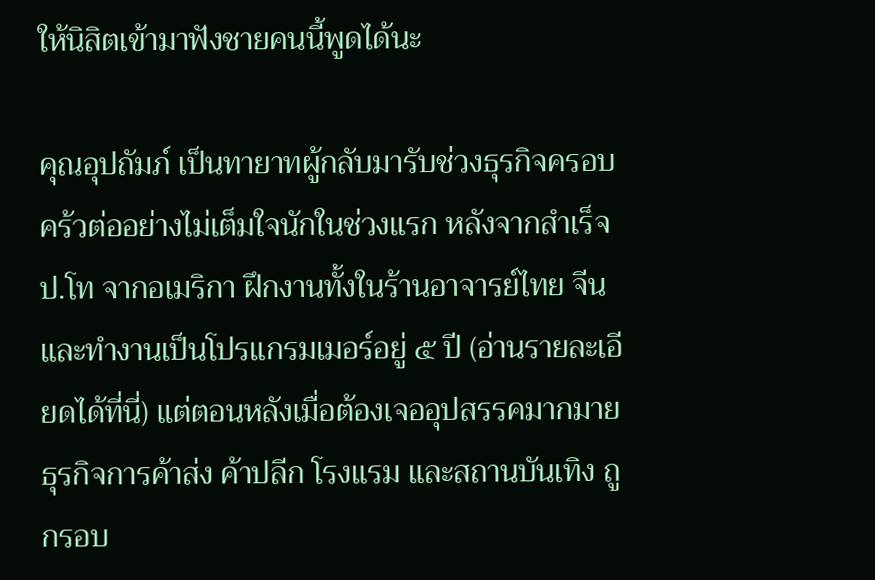ให้นิสิตเข้ามาฟังชายคนนี้พูดได้นะ

คุณอุปถัมภ์ เป็นทายาทผู้กลับมารับช่วงธุรกิจครอบคร้วต่ออย่างไม่เต็มใจนักในช่วงแรก หลังจากสำเร็จ ป.โท จากอเมริกา ฝึกงานทั้งในร้านอาจารย์ไทย จีน และทำงานเป็นโปรแกรมเมอร์อยู่ ๕ ปี (อ่านรายละเอียดได้ที่นี่) แต่ตอนหลังเมื่อต้องเจออุปสรรคมากมาย ธุรกิจการค้าส่ง ค้าปลีก โรงแรม และสถานบันเทิง ถูกรอบ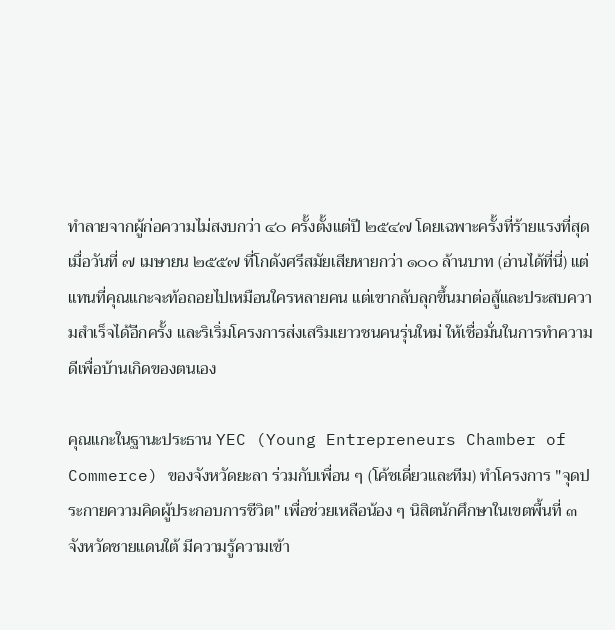ทำลายจากผู้ก่อความไม่สงบกว่า ๔๐ ครั้งตั้งแต่ปี ๒๕๔๗ โดยเฉพาะครั้งที่ร้ายแรงที่สุด เมื่อวันที่ ๗ เมษายน ๒๕๕๗ ที่โกดังศรีสมัยเสียหายกว่า ๑๐๐ ล้านบาท (อ่านได้ที่นี่) แต่แทนที่คุณแกะจะท้อถอยไปเหมือนใครหลายคน แต่เขากลับลุกขึ้นมาต่อสู้และประสบความสำเร็จได้อีกครั้ง และริเริ่มโครงการส่งเสริมเยาวชนคนรุ่นใหม่ ให้เชื่อมั่นในการทำความดีเพื่อบ้านเกิดของตนเอง

คุณแกะในฐานะประธาน YEC (Young Entrepreneurs Chamber of Commerce) ของจังหวัดยะลา ร่วมกับเพื่อน ๆ (โค้ชเดี่ยวและทีม) ทำโครงการ "จุดประกายความคิดผู้ประกอบการชีวิต" เพื่อช่วยเหลือน้อง ๆ นิสิตนักศึกษาในเขตพื้นที่ ๓ จังหวัดชายแดนใต้ มีความรู้ความเข้า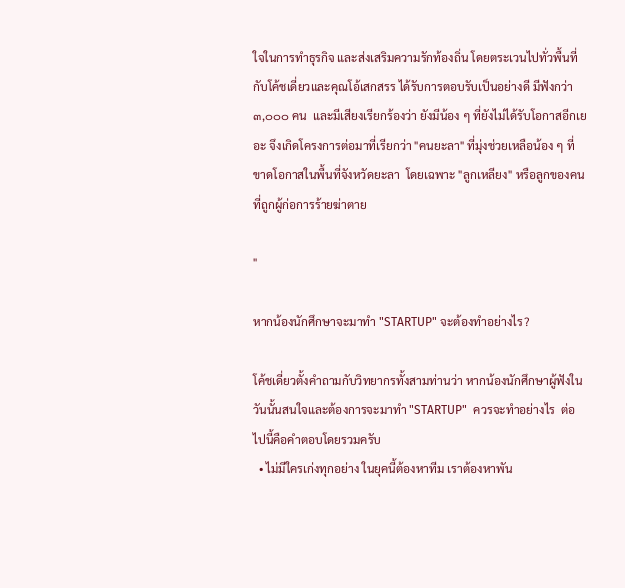ใจในการทำธุรกิจ และส่งเสริมความรักท้องถิ่น โดยตระเวนไปทั่วพื้นที่กับโค้ชเดี่ยวและคุณโอ้เสกสรร ได้รับการตอบรับเป็นอย่างดี มีฟังกว่า ๓,๐๐๐ คน  และมีเสียงเรียกร้องว่า ยังมีน้อง ๆ ที่ยังไม่ได้รับโอกาสอีกเยอะ จึงเกิดโครงการต่อมาที่เรียกว่า "คนยะลา" ที่มุ่งช่วยเหลือน้อง ๆ ที่ขาดโอกาสในพื้นที่จังหวัดยะลา  โดยเฉพาะ "ลูกเหลียง" หรือลูกของคนที่ถูกผู้ก่อการร้ายฆ่าตาย

"

หากน้องนักศึกษาจะมาทำ "STARTUP" จะต้องทำอย่างไร?

โค้ชเดี่ยวตั้งคำถามกับวิทยากรทั้งสามท่านว่า หากน้องนักศึกษาผู้ฟังในวันนั้นสนใจและต้องการจะมาทำ "STARTUP"  ควรจะทำอย่างไร  ต่อไปนี้คือคำตอบโดยรวมครับ
  • ไม่มีใครเก่งทุกอย่าง ในยุคนี้ต้องหาทีม เราต้องหาพัน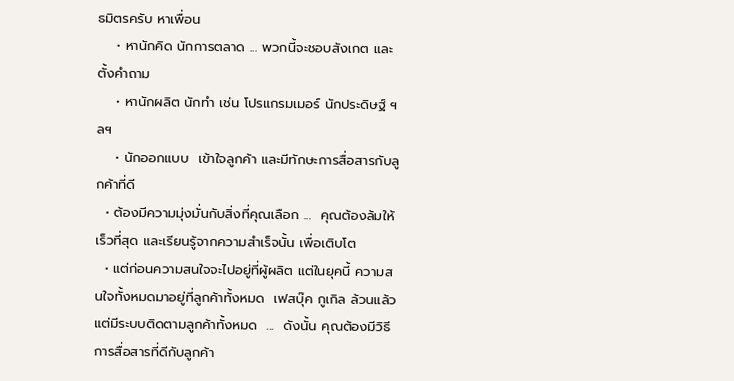ธมิตรครับ หาเพื่อน
    • หานักคิด นักการตลาด ... พวกนี้จะชอบสังเกต และตั้งคำถาม
    • หานักผลิต นักทำ เช่น โปรแกรมเมอร์ นักประดิษฐ์ ฯลฯ
    • นักออกแบบ  เข้าใจลูกค้า และมีทักษะการสื่อสารกับลูกค้าที่ดี
  • ต้องมีความมุ่งมั่นกับสิ่งที่คุณเลือก ...  คุณต้องล้มให้เร็วที่สุด และเรียนรู้จากความสำเร็จนั้น เพื่อเติบโต
  • แต่ก่อนความสนใจจะไปอยู่ที่ผู้ผลิต แต่ในยุคนี้ ความสนใจทั้งหมดมาอยู่ที่ลูกค้าทั้งหมด  เฟสบุ๊ค กูเกิล ล้วนแล้วแต่มีระบบติดตามลูกค้าทั้งหมด  ...  ดังนั้น คุณต้องมีวิธีการสื่อสารที่ดีกับลูกค้า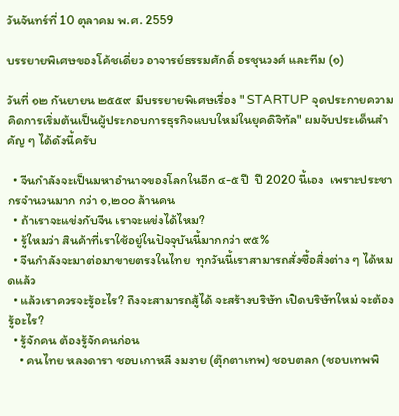วันจันทร์ที่ 10 ตุลาคม พ.ศ. 2559

บรรยายพิเศษของโค้ชเดี่ยว อาจารย์ธรรมศักดิ์ อรชุนวงศ์ และทีม (๑)

วันที่ ๑๒ กันยายน ๒๕๕๙  มีบรรยายพิเศษเรื่อง " STARTUP จุดประกายความคิดการเริ่มต้นเป็นผู้ประกอบการธุรกิจแบบใหม่ในยุคดิจิทัล" ผมจับประเด็นสำคัญ ๆ ได้ดังนี้ครับ

  • จีนกำลังจะเป็นมหาอำนาจของโลกในอีก ๔-๕ ปี  ปี 2020 นี้เอง  เพราะประชากรจำนวนมาก กว่า ๑,๒๐๐ ล้านคน
  • ถ้าเราจะแข่งกับจีน เราจะแข่งได้ไหม?
  • รู้ใหมว่า สินค้าที่เราใช้อยู่ในปัจจุบันนี้มากกว่า ๙๕%
  • จีนกำลังจะมาต่อมาขายตรงในไทย  ทุกวันนี้เราสามารถสั่งซื้อสิ่งต่าง ๆ ได้หมดแล้ว
  • แล้วเราควรจะรู้อะไร? ถึงจะสามารถสู้ได้ จะสร้างบริษัท เปิดบริษัทใหม่ จะต้องรู้อะไร?
  • รู้จักคน ต้องรู้จักคนก่อน
    • คนไทย หลงดารา ชอบเกาหลี งมงาย (ตุ๊กตาเทพ) ชอบตลก (ชอบเทพพิ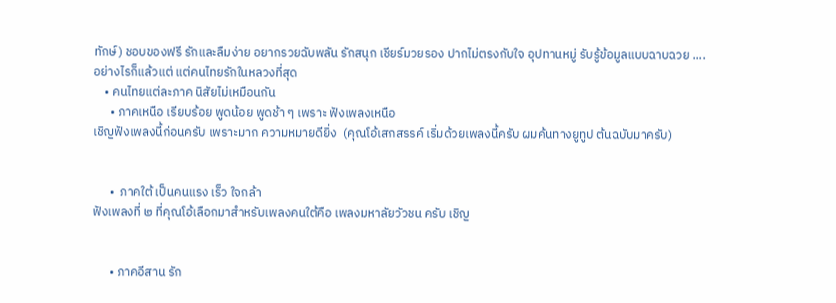ทักษ์) ชอบของฟรี รักและลืมง่าย อยากรวยฉับพลัน รักสนุก เชียร์มวยรอง ปากไม่ตรงกับใจ อุปทานหมู่ รับรู้ข้อมูลแบบฉาบฉวย ....  อย่างไรก็แล้วแต่ แต่คนไทยรักในหลวงที่สุด
    • คนไทยแต่ละภาค นิสัยไม่เหมือนกัน
      • ภาคเหนือ เรียบร้อย พูดน้อย พูดช้า ๆ เพราะ ฟังเพลงเหนือ
เชิญฟังเพลงนี้ก่อนครับ เพราะมาก ความหมายดียิ่ง  (คุณโอ้เสกสรรค์ เริ่มด้วยเพลงนี้ครับ ผมค้นทางยูทูป ต้นฉบับมาครับ)


      •  ภาคใต้ เป็นคนแรง เร็ว ใจกล้า
ฟังเพลงที่ ๒ ที่คุณโอ้เลือกมาสำหรับเพลงคนใต้คือ เพลงมหาลัยวัวชน ครับ เชิญ


      • ภาคอีสาน รัก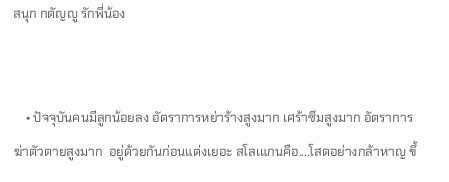สนุก กตัญญู รักพี่น้อง


    • ปัจจุบันคนมีลูกน้อยลง อัตราการหย่าร้างสูงมาก เศร้าซึมสูงมาก อัตราการฆ่าตัวตายสูงมาก  อยู่ด้วยกันก่อนแต่งเยอะ สโลเแกนคือ....โสดอย่างกล้าหาญ ขึ้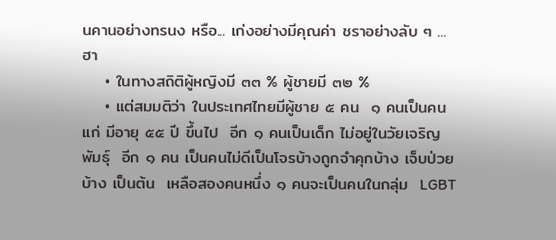นคานอย่างทรนง หรือ... เก่งอย่างมีคุณค่า ชราอย่างลับ ๆ ...ฮา
    • ในทางสถิติผู้หญิงมี ๓๓ % ผู้ชายมี ๓๒ %
    • แต่สมมติว่า ในประเทศไทยมีผู้ชาย ๕ คน  ๑ คนเป็นคนแก่ มีอายุ ๕๕ ปี ขึ้นไป  อีก ๑ คนเป็นเด็ก ไม่อยู่ในวัยเจริญพัมธุ์  อีก ๑ คน เป็นคนไม่ดีเป็นโจรบ้างถูกจำคุกบ้าง เจ็บป่วยบ้าง เป็นต้น  เหลือสองคนหนึ่ง ๑ คนจะเป็นคนในกลุ่ม  LGBT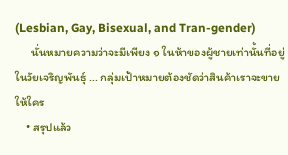(Lesbian, Gay, Bisexual, and Tran-gender)
      นั่นหมายความว่าจะมีเพียง ๑ ในห้าของผู้ชายเท่านั้นที่อยู่ในวัยเจริญพันธ์ุ ... กลุ่มเป้าหมายต้องชัดว่าสินค้าเราจะขายให้ใคร
    • สรุปแล้ว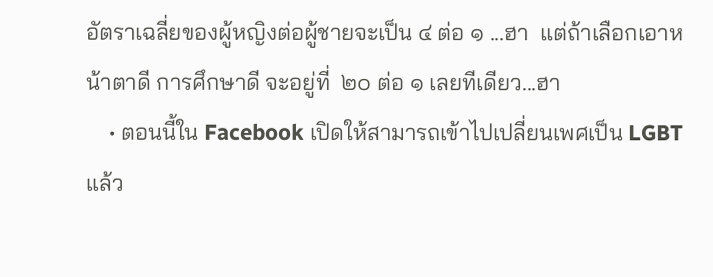อัตราเฉลี่ยของผู้หญิงต่อผู้ชายจะเป็น ๔ ต่อ ๑ ...ฮา  แต่ถ้าเลือกเอาหน้าตาดี การศึกษาดี จะอยู่ที่  ๒๐ ต่อ ๑ เลยทีเดียว...ฮา
    • ตอนนี้ใน Facebook เปิดให้สามารถเข้าไปเปลี่ยนเพศเป็น LGBT แล้ว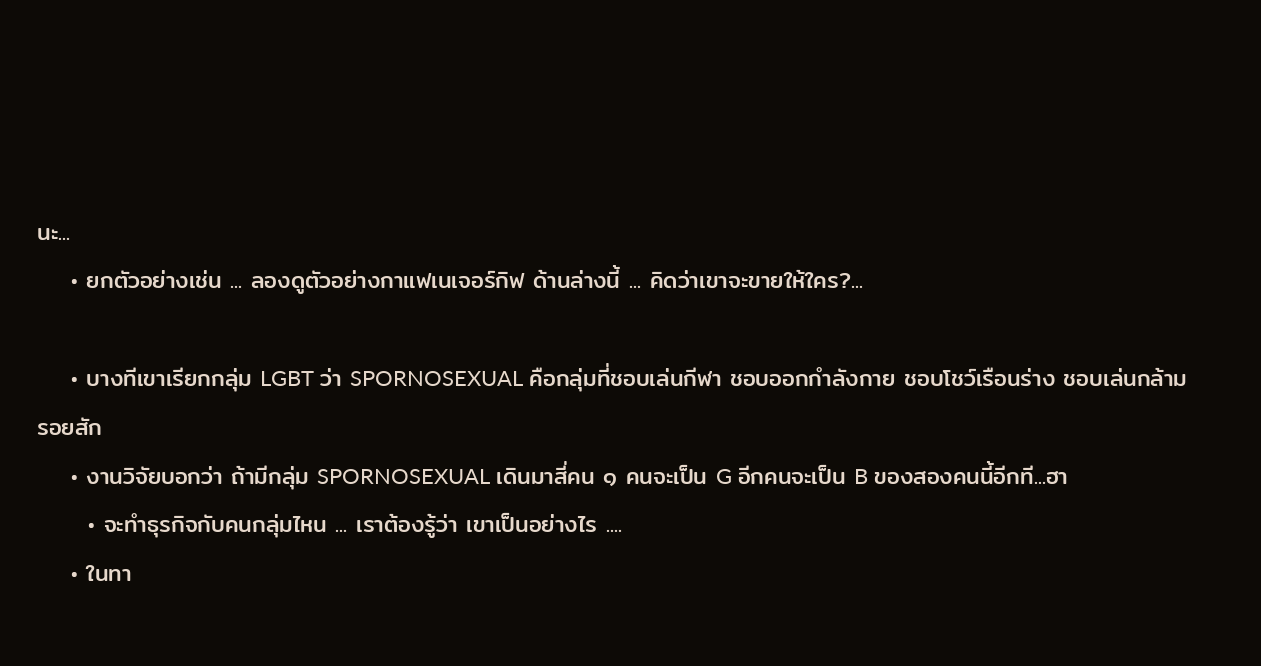นะ...
    • ยกตัวอย่างเช่น ... ลองดูตัวอย่างกาแฟเนเจอร์กิฟ ด้านล่างนี้ ... คิดว่าเขาจะขายให้ใคร?...

    • บางทีเขาเรียกกลุ่ม LGBT ว่า SPORNOSEXUAL คือกลุ่มที่ชอบเล่นกีฬา ชอบออกกำลังกาย ชอบโชว์เรือนร่าง ชอบเล่นกล้าม รอยสัก
    • งานวิจัยบอกว่า ถ้ามีกลุ่ม SPORNOSEXUAL เดินมาสี่คน ๑ คนจะเป็น G อีกคนจะเป็น B ของสองคนนี้อีกที...ฮา
      • จะทำธุรกิจกับคนกลุ่มไหน ... เราต้องรู้ว่า เขาเป็นอย่างไร ....
    • ในทา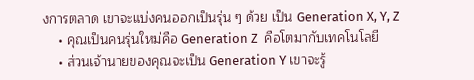งการตลาด เขาจะแบ่งคนออกเป็นรุ่น ๆ ด้วย เป็น Generation X, Y, Z
    • คุณเป็นคนรุ่นใหม่คือ Generation Z  คือโตมากับเทคโนโลยี
    • ส่วนเจ้านายของคุณจะเป็น Generation Y เขาจะรู้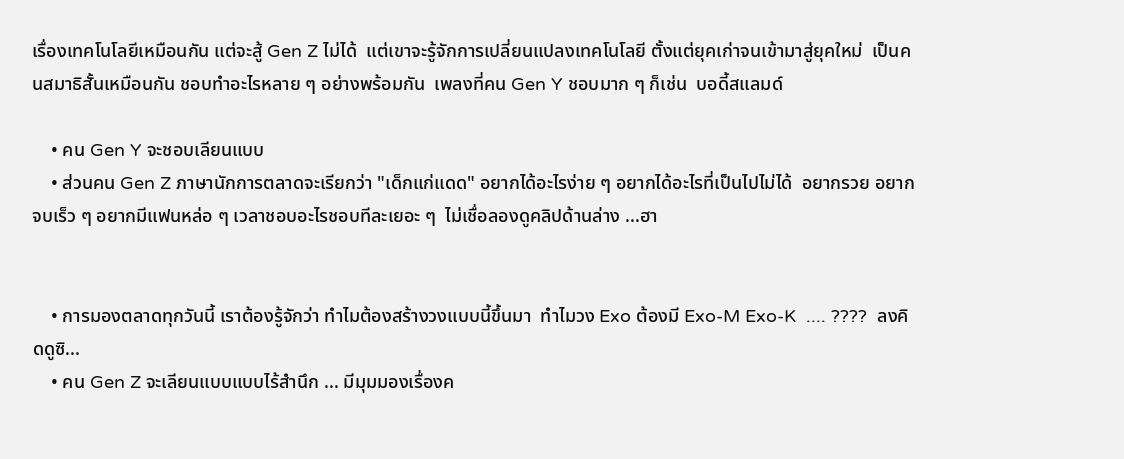เรื่องเทคโนโลยีเหมือนกัน แต่จะสู้ Gen Z ไม่ได้  แต่เขาจะรู้จักการเปลี่ยนแปลงเทคโนโลยี ตั้งแต่ยุคเก่าจนเข้ามาสู่ยุคใหม่  เป็นคนสมาธิสั้นเหมือนกัน ชอบทำอะไรหลาย ๆ อย่างพร้อมกัน  เพลงที่คน Gen Y ชอบมาก ๆ ก็เช่น  บอดี้สแลมด์

    • คน Gen Y จะชอบเลียนแบบ
    • ส่วนคน Gen Z ภาษานักการตลาดจะเรียกว่า "เด็กแก่แดด" อยากได้อะไรง่าย ๆ อยากได้อะไรที่เป็นไปไม่ได้  อยากรวย อยากจบเร็ว ๆ อยากมีแฟนหล่อ ๆ เวลาชอบอะไรชอบทีละเยอะ ๆ  ไม่เชื่อลองดูคลิปด้านล่าง ...ฮา


    • การมองตลาดทุกวันนี้ เราต้องรู้จักว่า ทำไมต้องสร้างวงแบบนี้ขึ้นมา  ทำไมวง Exo ต้องมี Exo-M Exo-K  .... ????  ลงคิดดูซิ...
    • คน Gen Z จะเลียนแบบแบบไร้สำนึก ... มีมุมมองเรื่องค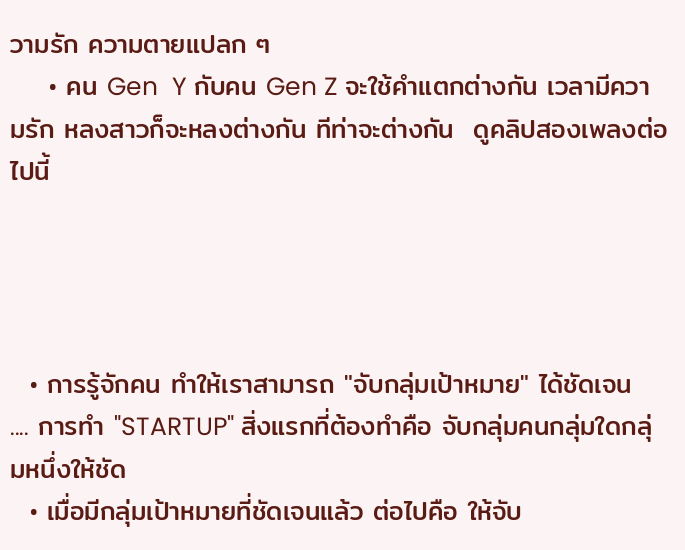วามรัก ความตายแปลก ๆ
    • คน Gen  Y กับคน Gen Z จะใช้คำแตกต่างกัน เวลามีความรัก หลงสาวก็จะหลงต่างกัน ทีท่าจะต่างกัน  ดูคลิปสองเพลงต่อไปนี้




  • การรู้จักคน ทำให้เราสามารถ "จับกลุ่มเป้าหมาย" ได้ชัดเจน   .... การทำ "STARTUP" สิ่งแรกที่ต้องทำคือ จับกลุ่มคนกลุ่มใดกลุ่มหนึ่งให้ชัด
  • เมื่อมีกลุ่มเป้าหมายที่ชัดเจนแล้ว ต่อไปคือ ให้จับ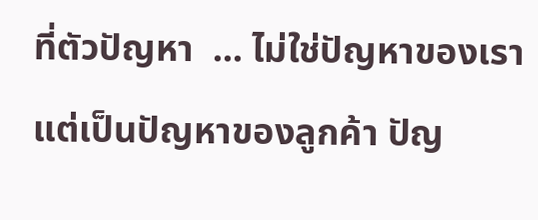ที่ตัวปัญหา  ... ไม่ใช่ปัญหาของเรา แต่เป็นปัญหาของลูกค้า ปัญ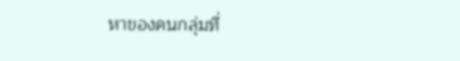หาของคนกลุ่มที่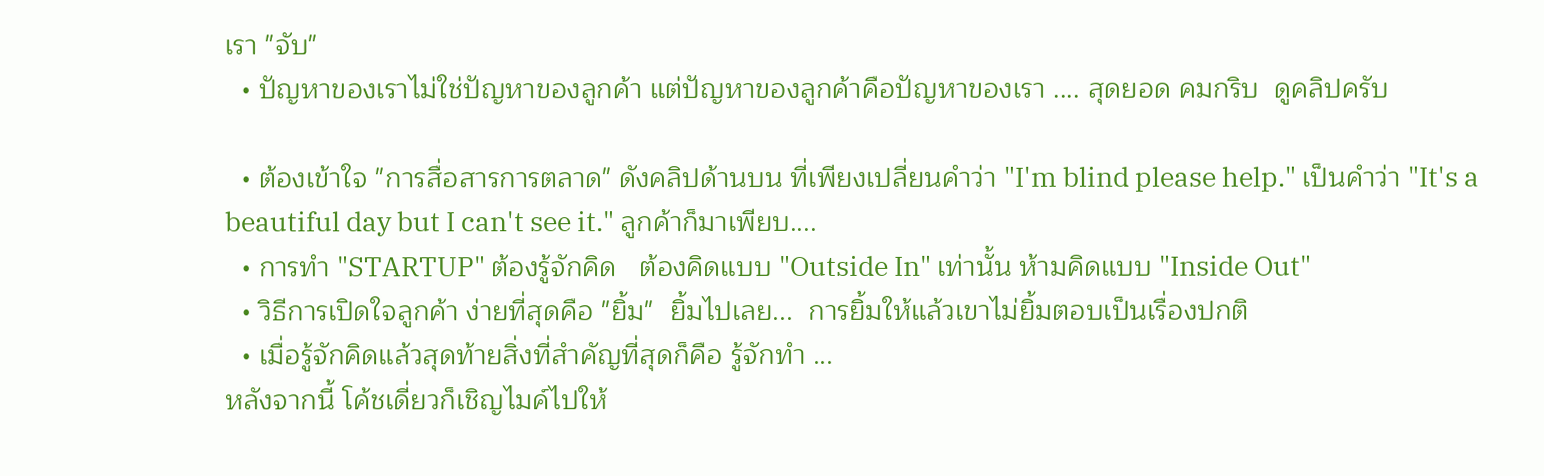เรา "จับ"
  • ปัญหาของเราไม่ใช่ปัญหาของลูกค้า แต่ปัญหาของลูกค้าคือปัญหาของเรา .... สุดยอด คมกริบ  ดูคลิปครับ

  • ต้องเข้าใจ "การสื่อสารการตลาด" ดังคลิปด้านบน ที่เพียงเปลี่ยนคำว่า "I'm blind please help." เป็นคำว่า "It's a beautiful day but I can't see it." ลูกค้าก็มาเพียบ....
  • การทำ "STARTUP" ต้องรู้จักคิด   ต้องคิดแบบ "Outside In" เท่านั้น ห้ามคิดแบบ "Inside Out"
  • วิธีการเปิดใจลูกค้า ง่ายที่สุดคือ "ยิ้ม"  ยิ้มไปเลย...  การยิ้มให้แล้วเขาไม่ยิ้มตอบเป็นเรื่องปกติ
  • เมื่อรู้จักคิดแล้วสุดท้ายสิ่งที่สำคัญที่สุดก็คือ รู้จักทำ ...
หลังจากนี้ โค้ชเดี่ยวก็เชิญไมค์ไปให้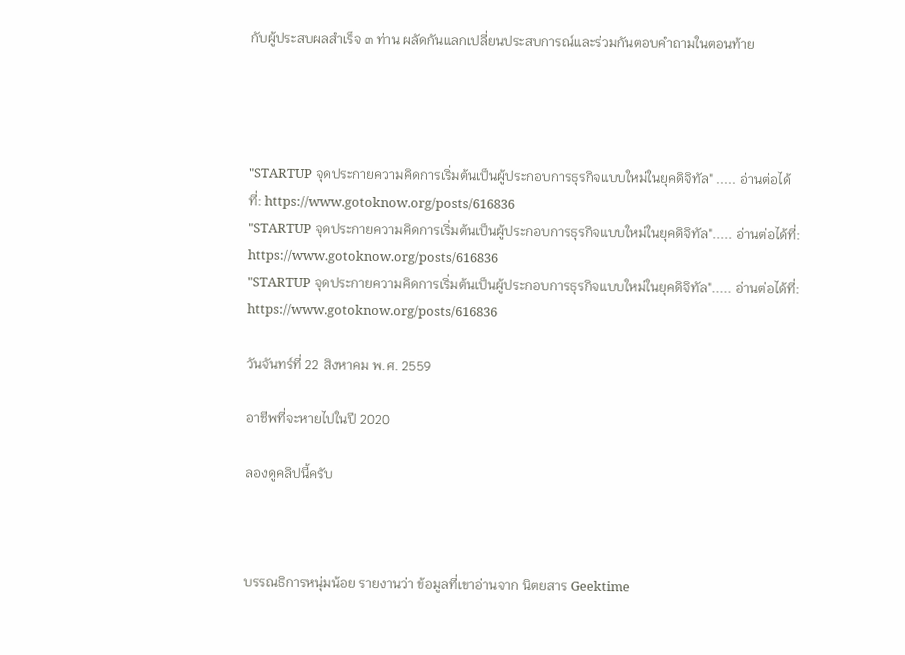กับผู้ประสบผลสำเร็จ ๓ ท่าน ผลัดกันแลกเปลี่ยนประสบการณ์และร่วมกันตอบคำถามในตอนท้าย




"STARTUP จุดประกายความคิดการเริ่มต้นเป็นผู้ประกอบการธุรกิจแบบใหม่ในยุคดิจิทัล" ..... อ่านต่อได้ที่: https://www.gotoknow.org/posts/616836
"STARTUP จุดประกายความคิดการเริ่มต้นเป็นผู้ประกอบการธุรกิจแบบใหม่ในยุคดิจิทัล"..... อ่านต่อได้ที่: https://www.gotoknow.org/posts/616836
"STARTUP จุดประกายความคิดการเริ่มต้นเป็นผู้ประกอบการธุรกิจแบบใหม่ในยุคดิจิทัล"..... อ่านต่อได้ที่: https://www.gotoknow.org/posts/616836

วันจันทร์ที่ 22 สิงหาคม พ.ศ. 2559

อาชีพที่จะหายไปในปี 2020

ลองดูคลิปนี้ครับ



บรรณธิการหนุ่มน้อย รายงานว่า ข้อมูลที่เขาอ่านจาก นิตยสาร Geektime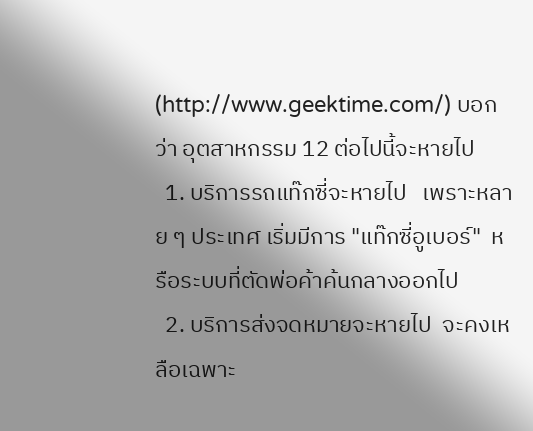(http://www.geektime.com/) บอกว่า อุตสาหกรรม 12 ต่อไปนี้จะหายไป
  1. บริการรถแท๊กซี่จะหายไป   เพราะหลาย ๆ ประเทศ เริ่มมีการ "แท๊กซี่อูเบอร์"  หรือระบบที่ตัดพ่อค้าค้นกลางออกไป
  2. บริการส่งจดหมายจะหายไป  จะคงเหลือเฉพาะ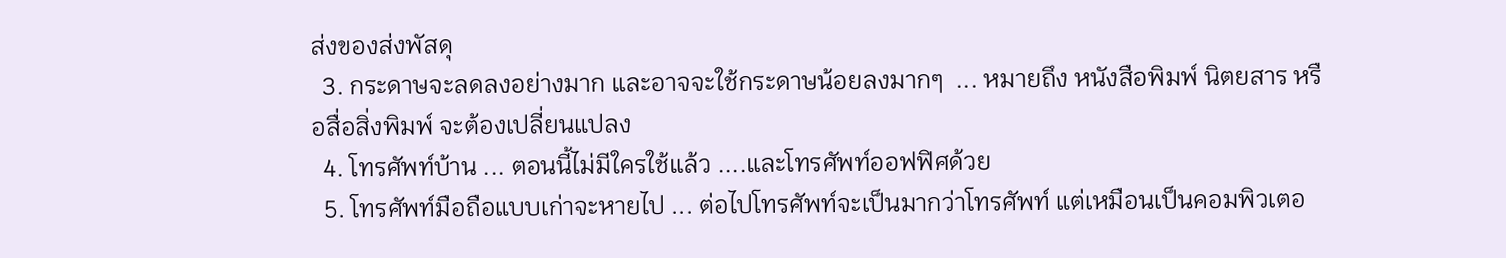ส่งของส่งพัสดุ
  3. กระดาษจะลดลงอย่างมาก และอาจจะใช้กระดาษน้อยลงมากๆ  ... หมายถึง หนังสือพิมพ์ นิตยสาร หรือสื่อสิ่งพิมพ์ จะต้องเปลี่ยนแปลง
  4. โทรศัพท์บ้าน ... ตอนนี้ไม่มีใครใช้แล้ว ....และโทรศัพท์ออฟฟิศด้วย
  5. โทรศัพท์มือถือแบบเก่าจะหายไป ... ต่อไปโทรศัพท์จะเป็นมากว่าโทรศัพท์ แต่เหมือนเป็นคอมพิวเตอ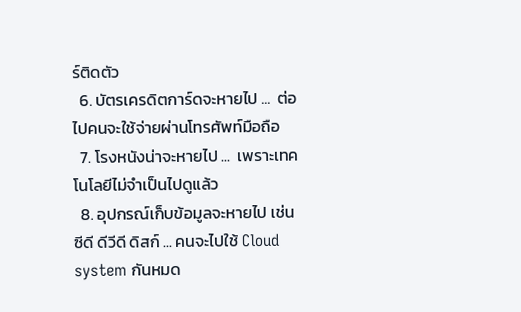ร์ติดตัว
  6. บัตรเครดิตการ์ดจะหายไป ...  ต่อไปคนจะใช้จ่ายผ่านโทรศัพท์มือถือ
  7. โรงหนังน่าจะหายไป ...  เพราะเทคโนโลยีไม่จำเป็นไปดูแล้ว
  8. อุปกรณ์เก็บข้อมูลจะหายไป เช่น ซีดี ดีวีดี ดิสก์ ... คนจะไปใช้ Cloud system กันหมด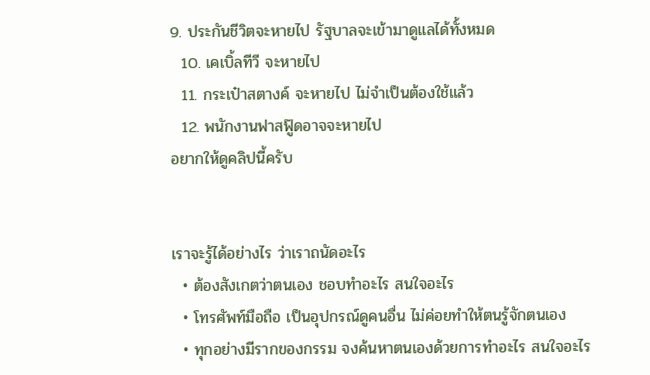9. ประกันชีวิตจะหายไป รัฐบาลจะเข้ามาดูแลได้ทั้งหมด
  10. เคเบิ้ลทีวี จะหายไป
  11. กระเป๋าสตางค์ จะหายไป ไม่จำเป็นต้องใช้แล้ว
  12. พนักงานฟาสฟู๊ดอาจจะหายไป
อยากให้ดูคลิปนี้ครับ


เราจะรู้ได้อย่างไร ว่าเราถนัดอะไร
  • ต้องสังเกตว่าตนเอง ชอบทำอะไร สนใจอะไร
  • โทรศัพท์มือถือ เป็นอุปกรณ์ดูคนอื่น ไม่ค่อยทำให้ตนรู้จักตนเอง
  • ทุกอย่างมีรากของกรรม จงค้นหาตนเองด้วยการทำอะไร สนใจอะไร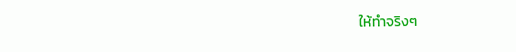ให้ทำจริงๆ